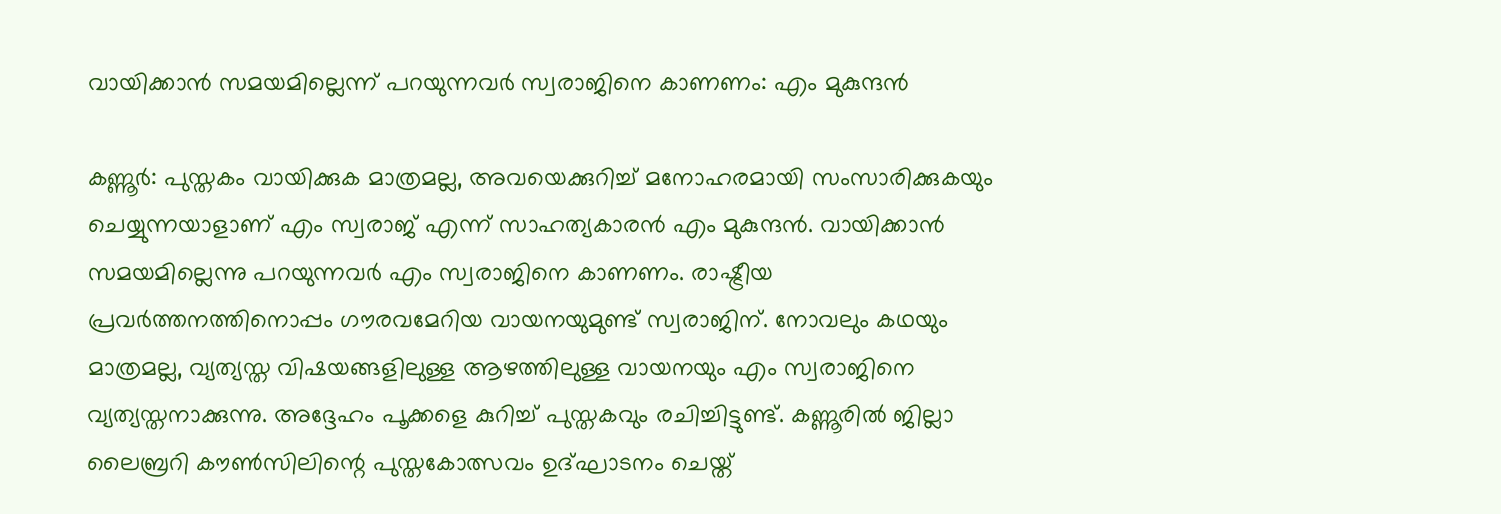വായിക്കാൻ സമയമില്ലെന്ന് പറയുന്നവർ സ്വരാജിനെ കാണണം: എം മുകുന്ദൻ

കണ്ണൂർ: പുസ്തകം വായിക്കുക മാത്രമല്ല, അവയെക്കുറിച്ച് മനോഹരമായി സംസാരിക്കുകയും ചെയ്യുന്നയാളാണ് എം സ്വരാജ് എന്ന് സാഹത്യകാരൻ എം മുകുന്ദൻ. വായിക്കാൻ സമയമില്ലെന്നു പറയുന്നവർ എം സ്വരാജിനെ കാണണം. രാഷ്ട്രീയ പ്രവർത്തനത്തിനൊപ്പം ഗൗരവമേറിയ വായനയുമുണ്ട് സ്വരാജിന്. നോവലും കഥയും മാത്രമല്ല, വ്യത്യസ്ത വിഷയങ്ങളിലുള്ള ആഴത്തിലുള്ള വായനയും എം സ്വരാജിനെ വ്യത്യസ്തനാക്കുന്നു. അദ്ദേഹം പൂക്കളെ കുറിച്ച് പുസ്തകവും രചിച്ചിട്ടുണ്ട്. കണ്ണൂരിൽ ജില്ലാ ലൈബ്രറി കൗൺസിലിന്റെ പുസ്തകോത്സവം ഉദ്ഘാടനം ചെയ്ത്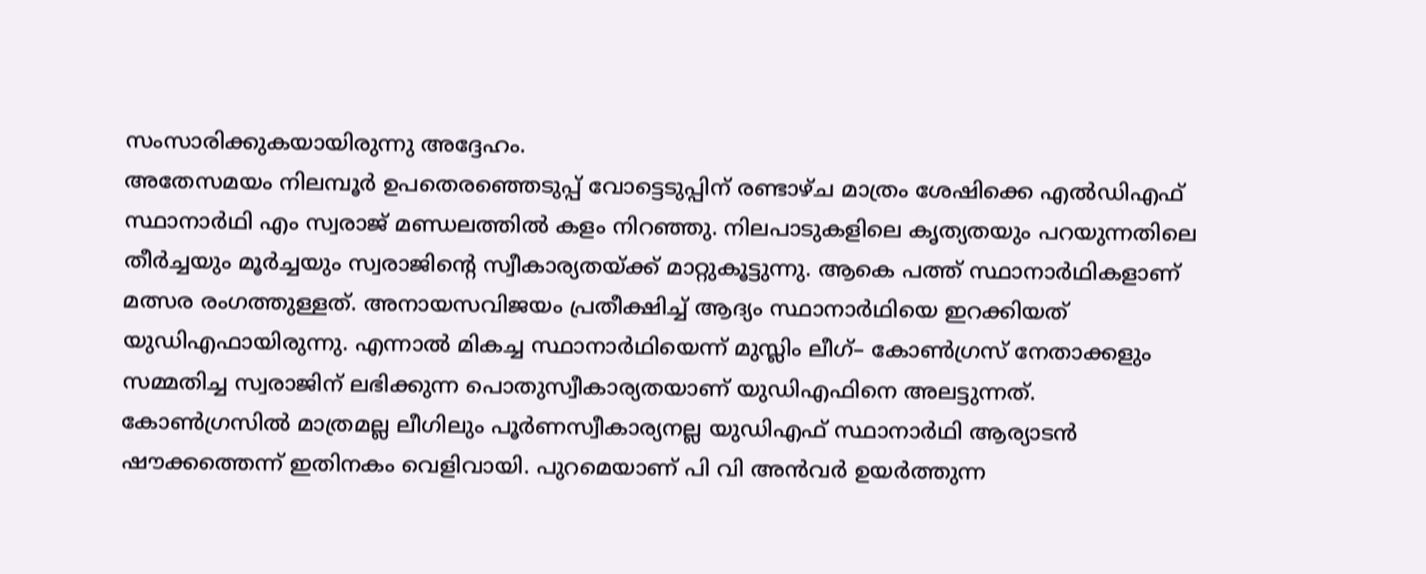സംസാരിക്കുകയായിരുന്നു അദ്ദേഹം.
അതേസമയം നിലമ്പൂർ ഉപതെരഞ്ഞെടുപ്പ് വോട്ടെടുപ്പിന് രണ്ടാഴ്ച മാത്രം ശേഷിക്കെ എൽഡിഎഫ് സ്ഥാനാർഥി എം സ്വരാജ് മണ്ഡലത്തിൽ കളം നിറഞ്ഞു. നിലപാടുകളിലെ കൃത്യതയും പറയുന്നതിലെ തീർച്ചയും മൂർച്ചയും സ്വരാജിന്റെ സ്വീകാര്യതയ്ക്ക് മാറ്റുകൂട്ടുന്നു. ആകെ പത്ത് സ്ഥാനാർഥികളാണ് മത്സര രംഗത്തുള്ളത്. അനായസവിജയം പ്രതീക്ഷിച്ച് ആദ്യം സ്ഥാനാർഥിയെ ഇറക്കിയത് യുഡിഎഫായിരുന്നു. എന്നാൽ മികച്ച സ്ഥാനാർഥിയെന്ന് മുസ്ലിം ലീഗ്– കോൺഗ്രസ് നേതാക്കളും സമ്മതിച്ച സ്വരാജിന് ലഭിക്കുന്ന പൊതുസ്വീകാര്യതയാണ് യുഡിഎഫിനെ അലട്ടുന്നത്.
കോൺഗ്രസിൽ മാത്രമല്ല ലീഗിലും പൂർണസ്വീകാര്യനല്ല യുഡിഎഫ് സ്ഥാനാർഥി ആര്യാടൻ ഷൗക്കത്തെന്ന് ഇതിനകം വെളിവായി. പുറമെയാണ് പി വി അൻവർ ഉയർത്തുന്ന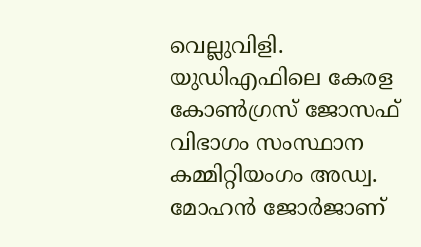വെല്ലുവിളി. യുഡിഎഫിലെ കേരള കോൺഗ്രസ് ജോസഫ് വിഭാഗം സംസ്ഥാന കമ്മിറ്റിയംഗം അഡ്വ. മോഹൻ ജോർജാണ്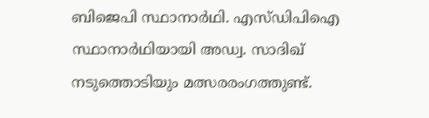ബിജെപി സ്ഥാനാർഥി. എസ്ഡിപിഐ സ്ഥാനാർഥിയായി അഡ്വ. സാദിഖ് നടുത്തൊടിയും മത്സരരംഗത്തുണ്ട്.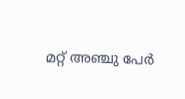മറ്റ് അഞ്ചു പേർ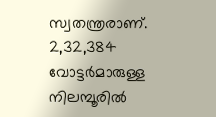സ്വതന്ത്രരാണ്. 2,32,384 വോട്ടർമാരുള്ള നിലമ്പൂരിൽ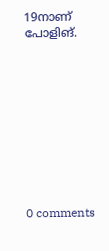19നാണ് പോളിങ്.










0 comments